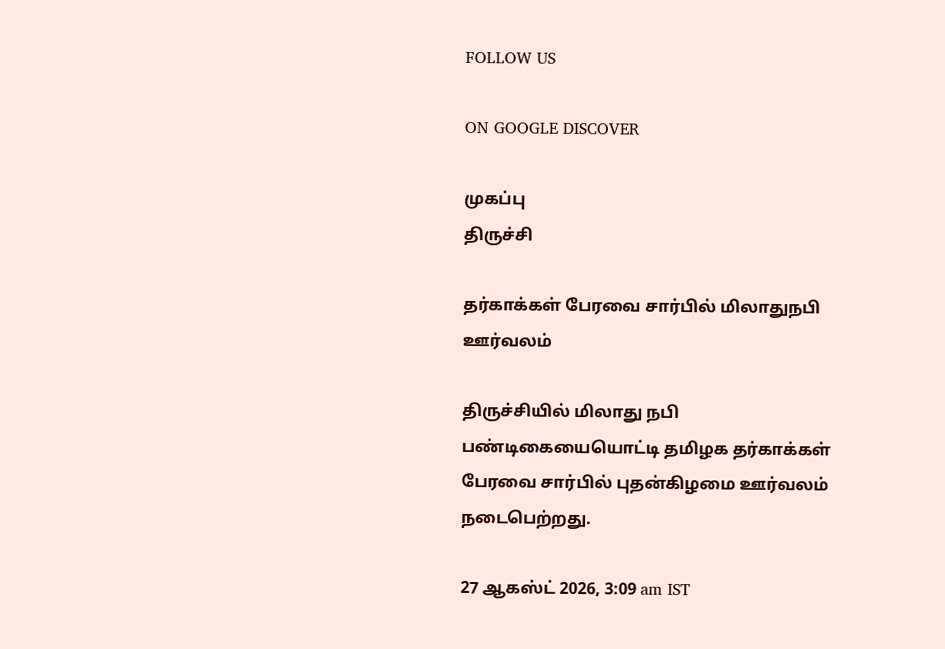FOLLOW US

ON GOOGLE DISCOVER

முகப்பு
திருச்சி

தர்காக்கள் பேரவை சார்பில் மிலாதுநபி ஊர்வலம்

திருச்சியில் மிலாது நபி பண்டிகையையொட்டி தமிழக தர்காக்கள் பேரவை சார்பில் புதன்கிழமை ஊர்வலம் நடைபெற்றது.

27 ஆகஸ்ட் 2026, 3:09 am IST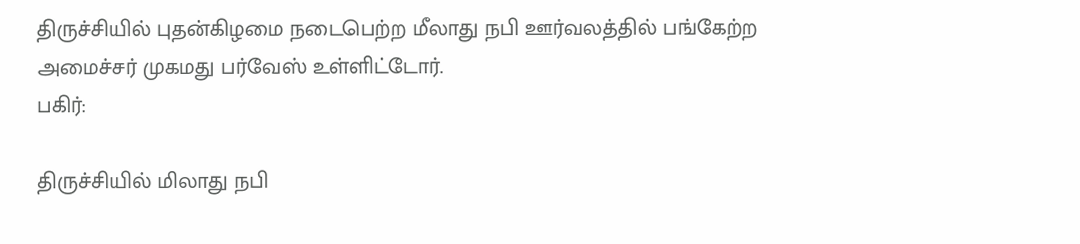திருச்சியில் புதன்கிழமை நடைபெற்ற மீலாது நபி ஊர்வலத்தில் பங்கேற்ற அமைச்சர் முகமது பர்வேஸ் உள்ளிட்டோர்.
பகிர்:

திருச்சியில் மிலாது நபி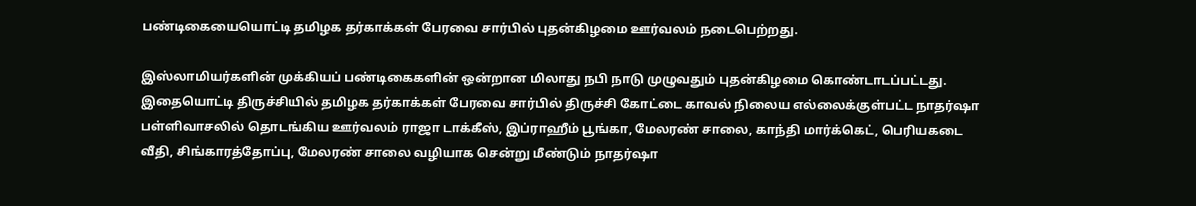பண்டிகையையொட்டி தமிழக தர்காக்கள் பேரவை சார்பில் புதன்கிழமை ஊர்வலம் நடைபெற்றது.

இஸ்லாமியர்களின் முக்கியப் பண்டிகைகளின் ஒன்றான மிலாது நபி நாடு முழுவதும் புதன்கிழமை கொண்டாடப்பட்டது. இதையொட்டி திருச்சியில் தமிழக தர்காக்கள் பேரவை சார்பில் திருச்சி கோட்டை காவல் நிலைய எல்லைக்குள்பட்ட நாதர்ஷா பள்ளிவாசலில் தொடங்கிய ஊர்வலம் ராஜா டாக்கீஸ், இப்ராஹீம் பூங்கா, மேலரண் சாலை, காந்தி மார்க்கெட், பெரியகடை வீதி, சிங்காரத்தோப்பு, மேலரண் சாலை வழியாக சென்று மீண்டும் நாதர்ஷா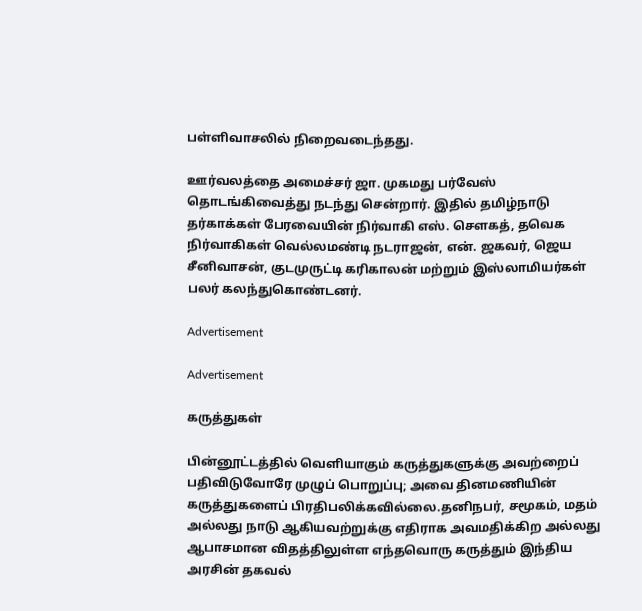பள்ளிவாசலில் நிறைவடைந்தது.

ஊர்வலத்தை அமைச்சர் ஜா. முகமது பர்வேஸ் தொடங்கிவைத்து நடந்து சென்றார். இதில் தமிழ்நாடு தர்காக்கள் பேரவையின் நிர்வாகி எஸ். சௌகத், தவெக நிர்வாகிகள் வெல்லமண்டி நடராஜன், என். ஜகவர், ஜெய சீனிவாசன், குடமுருட்டி கரிகாலன் மற்றும் இஸ்லாமியர்கள் பலர் கலந்துகொண்டனர்.

Advertisement

Advertisement

கருத்துகள்

பின்னூட்டத்தில் வெளியாகும் கருத்துகளுக்கு அவற்றைப் பதிவிடுவோரே முழுப் பொறுப்பு; அவை தினமணியின் கருத்துகளைப் பிரதிபலிக்கவில்லை.தனிநபர், சமூகம், மதம் அல்லது நாடு ஆகியவற்றுக்கு எதிராக அவமதிக்கிற அல்லது ஆபாசமான விதத்திலுள்ள எந்தவொரு கருத்தும் இந்திய அரசின் தகவல்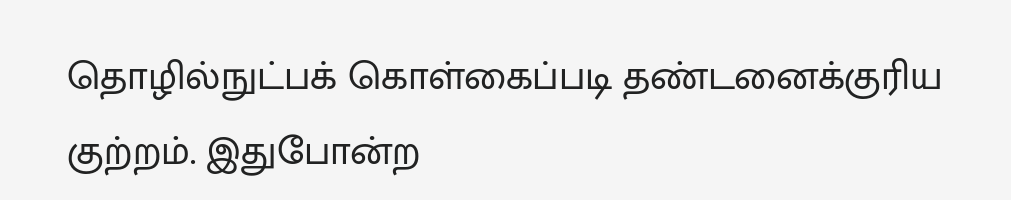தொழில்நுட்பக் கொள்கைப்படி தண்டனைக்குரிய குற்றம். இதுபோன்ற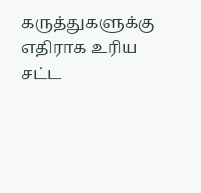கருத்துகளுக்கு எதிராக உரிய சட்ட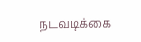நடவடிக்கை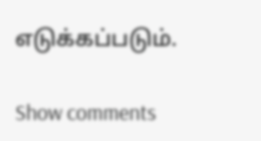எடுக்கப்படும்.

Show comments